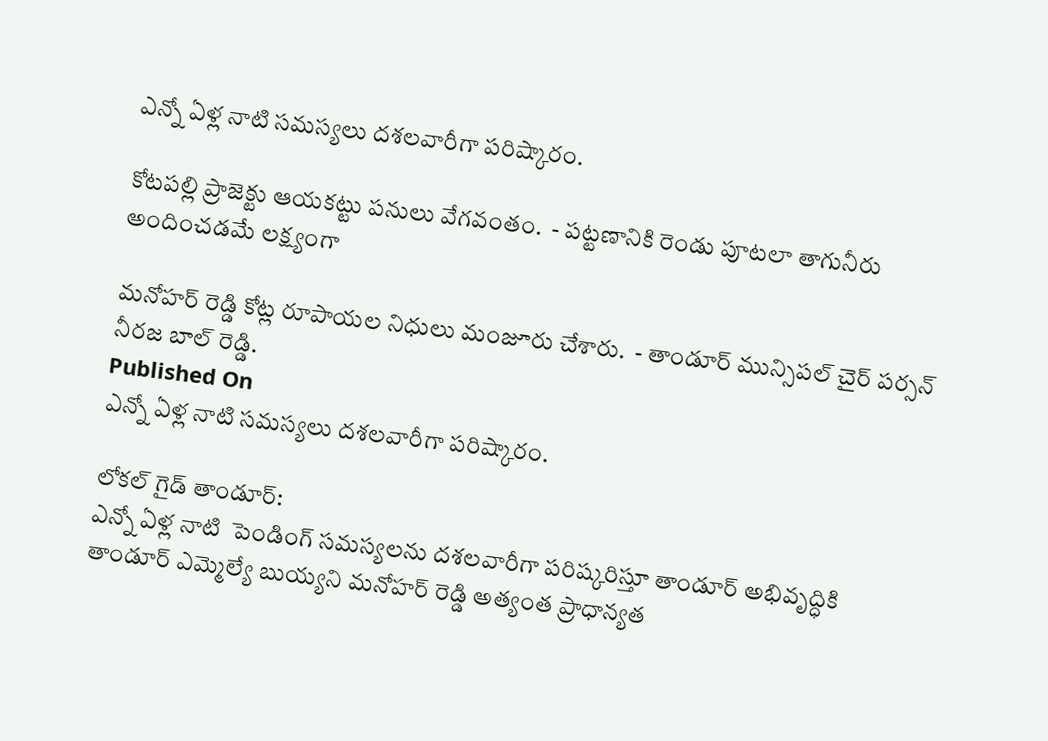ఎన్నో ఏళ్ల నాటి సమస్యలు దశలవారీగా పరిష్కారం.

కోటపల్లి ప్రాజెక్టు ఆయకట్టు పనులు వేగవంతం.  - పట్టణానికి రెండు పూటలా తాగునీరు అందించడమే లక్ష్యంగా

మనోహర్ రెడ్డి కోట్ల రూపాయల నిధులు మంజూరు చేశారు.  - తాండూర్ మున్సిపల్ చైర్ పర్సన్ నీరజ బాల్ రెడ్డి.
Published On
ఎన్నో ఏళ్ల నాటి సమస్యలు దశలవారీగా పరిష్కారం.

లోకల్ గైడ్ తాండూర్:
ఎన్నో ఏళ్ల నాటి  పెండింగ్‌ సమస్యలను దశలవారీగా పరిష్కరిస్తూ తాండూర్ అభివృద్ధికి తాండూర్ ఎమ్మెల్యే బుయ్యని మనోహర్ రెడ్డి అత్యంత ప్రాధాన్యత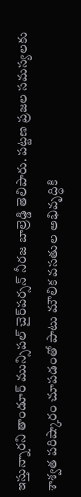ఇస్తున్నారని తాండూర్ మున్సిపల్ చైర్‌పర్సన్ నీరజ బాల్రెడ్డి తెలిపారు. పట్టణ ప్రజల సమస్యలకు శాశ్వత పరిష్కారం చూపడంతో పాటు మౌలిక వసతుల అభివృద్ధికి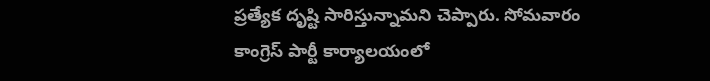ప్రత్యేక దృష్టి సారిస్తున్నామని చెప్పారు. సోమవారం
కాంగ్రెస్ పార్టీ కార్యాలయంలో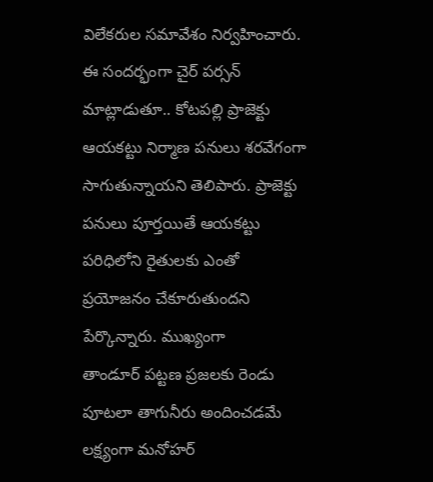విలేకరుల సమావేశం నిర్వహించారు. ఈ సందర్భంగా చైర్ పర్సన్ మాట్లాడుతూ.. కోటపల్లి ప్రాజెక్టు ఆయకట్టు నిర్మాణ పనులు శరవేగంగా సాగుతున్నాయని తెలిపారు. ప్రాజెక్టు పనులు పూర్తయితే ఆయకట్టు పరిధిలోని రైతులకు ఎంతో ప్రయోజనం చేకూరుతుందని పేర్కొన్నారు. ముఖ్యంగా
తాండూర్ పట్టణ ప్రజలకు రెండు పూటలా తాగునీరు అందించడమే లక్ష్యంగా మనోహర్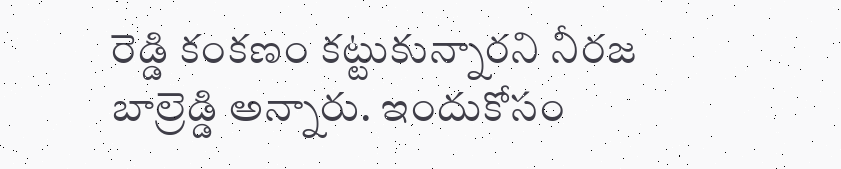రెడ్డి కంకణం కట్టుకున్నారని నీరజ బాల్రెడ్డి అన్నారు. ఇందుకోసం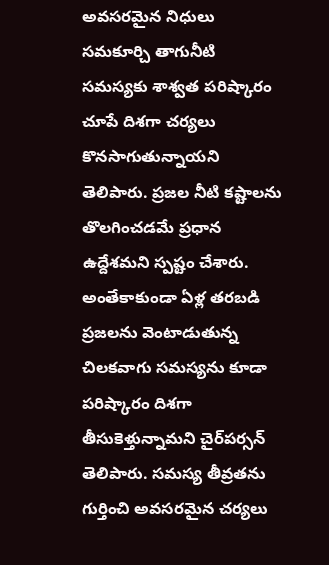అవసరమైన నిధులు సమకూర్చి తాగునీటి సమస్యకు శాశ్వత పరిష్కారం చూపే దిశగా చర్యలు కొనసాగుతున్నాయని తెలిపారు. ప్రజల నీటి కష్టాలను తొలగించడమే ప్రధాన ఉద్దేశమని స్పష్టం చేశారు. అంతేకాకుండా ఏళ్ల తరబడి ప్రజలను వెంటాడుతున్న చిలకవాగు సమస్యను కూడా పరిష్కారం దిశగా తీసుకెళ్తున్నామని చైర్‌పర్సన్ తెలిపారు. సమస్య తీవ్రతను గుర్తించి అవసరమైన చర్యలు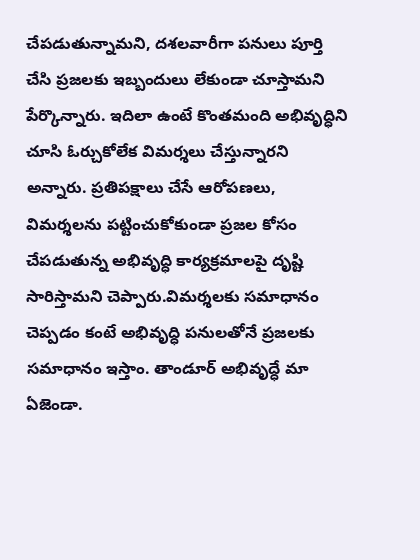చేపడుతున్నామని, దశలవారీగా పనులు పూర్తి చేసి ప్రజలకు ఇబ్బందులు లేకుండా చూస్తామని పేర్కొన్నారు. ఇదిలా ఉంటే కొంతమంది అభివృద్ధిని చూసి ఓర్చుకోలేక విమర్శలు చేస్తున్నారని అన్నారు. ప్రతిపక్షాలు చేసే ఆరోపణలు, విమర్శలను పట్టించుకోకుండా ప్రజల కోసం చేపడుతున్న అభివృద్ధి కార్యక్రమాలపై దృష్టి సారిస్తామని చెప్పారు.విమర్శలకు సమాధానం చెప్పడం కంటే అభివృద్ధి పనులతోనే ప్రజలకు సమాధానం ఇస్తాం. తాండూర్ అభివృద్ధే మా ఏజెండా.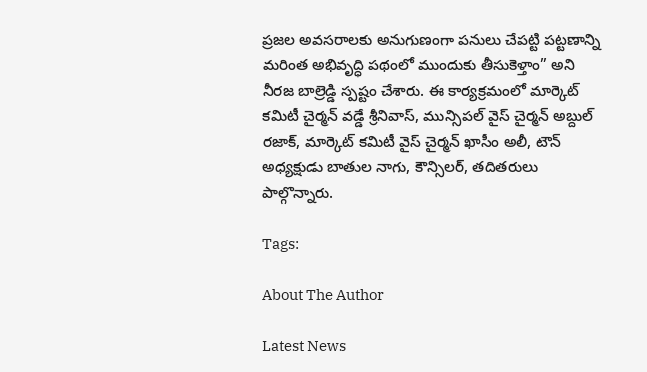ప్రజల అవసరాలకు అనుగుణంగా పనులు చేపట్టి పట్టణాన్ని మరింత అభివృద్ధి పథంలో ముందుకు తీసుకెళ్తాం” అని నీరజ బాల్రెడ్డి స్పష్టం చేశారు. ఈ కార్యక్రమంలో మార్కెట్ కమిటీ చైర్మన్ వడ్డే శ్రీనివాస్, మున్సిపల్ వైస్ చైర్మన్ అబ్దుల్ రజాక్, మార్కెట్ కమిటీ వైస్ చైర్మన్ ఖాసీం అలీ, టౌన్ అధ్యక్షుడు బాతుల నాగు, కౌన్సిలర్, తదితరులు పాల్గొన్నారు.

Tags:

About The Author

Latest News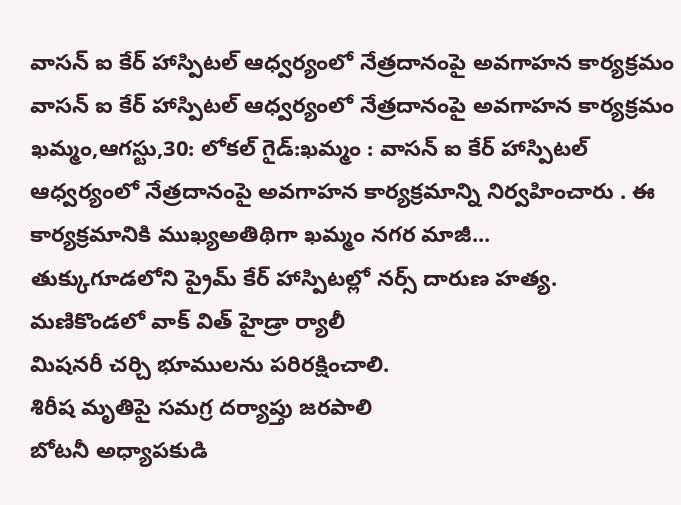వాసన్ ఐ కేర్ హాస్పిటల్ ఆధ్వర్యంలో నేత్రదానంపై అవగాహన కార్యక్రమం వాసన్ ఐ కేర్ హాస్పిటల్ ఆధ్వర్యంలో నేత్రదానంపై అవగాహన కార్యక్రమం
ఖమ్మం,ఆగస్టు,30: లోకల్ గైడ్:ఖమ్మం : వాసన్ ఐ కేర్ హాస్పిటల్ ఆధ్వర్యంలో నేత్రదానంపై అవగాహన కార్యక్రమాన్ని నిర్వహించారు . ఈ కార్యక్రమానికి ముఖ్యఅతిథిగా ఖమ్మం నగర మాజీ...
తుక్కుగూడలోని ప్రైమ్ కేర్ హాస్పిటల్లో నర్స్ దారుణ హత్య.
మణికొండలో వాక్ విత్ హైడ్రా ర్యాలీ
మిషనరీ చర్చి భూములను పరిరక్షించాలి.
శిరీష మృతిపై సమగ్ర దర్యాప్తు జరపాలి
బోటనీ అధ్యాపకుడి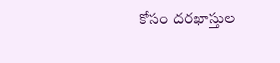కోసం దరఖాస్తుల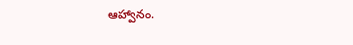ఆహ్వానం.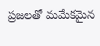ప్రజలతో మమేకమైన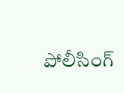పోలీసింగ్